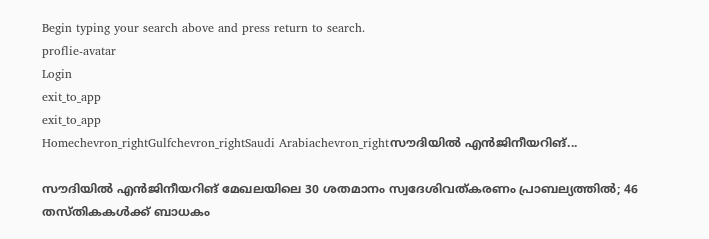Begin typing your search above and press return to search.
proflie-avatar
Login
exit_to_app
exit_to_app
Homechevron_rightGulfchevron_rightSaudi Arabiachevron_rightസൗദിയിൽ എൻജിനീയറിങ്...

സൗദിയിൽ എൻജിനീയറിങ് മേഖലയിലെ 30 ശതമാനം സ്വദേശിവത്കരണം പ്രാബല്യത്തിൽ; 46 തസ്തികകൾക്ക് ബാധകം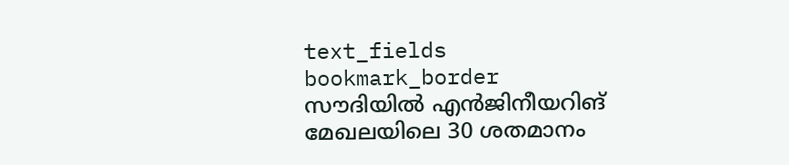text_fields
bookmark_border
സൗദിയിൽ എൻജിനീയറിങ് മേഖലയിലെ 30 ശതമാനം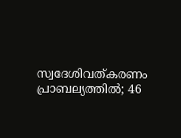സ്വദേശിവത്കരണം പ്രാബല്യത്തിൽ; 46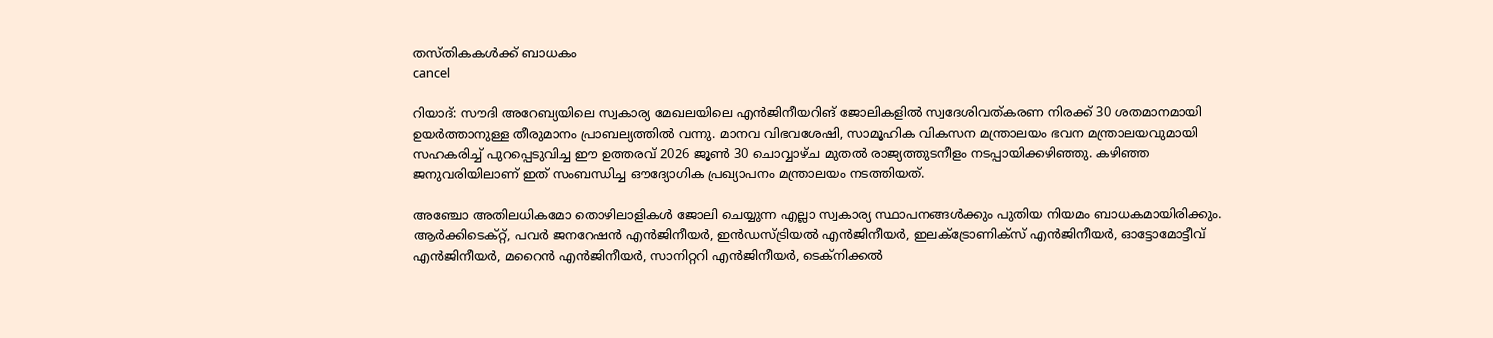തസ്തികകൾക്ക് ബാധകം
cancel

റിയാദ്: സൗദി അറേബ്യയിലെ സ്വകാര്യ മേഖലയിലെ എൻജിനീയറിങ് ജോലികളിൽ സ്വദേശിവത്കരണ നിരക്ക് 30 ശതമാനമായി ഉയർത്താനുള്ള തീരുമാനം പ്രാബല്യത്തിൽ വന്നു. മാനവ വിഭവശേഷി, സാമൂഹിക വികസന മന്ത്രാലയം ഭവന മന്ത്രാലയവുമായി സഹകരിച്ച് പുറപ്പെടുവിച്ച ഈ ഉത്തരവ് 2026 ജൂൺ 30 ചൊവ്വാഴ്ച മുതൽ രാജ്യത്തുടനീളം നടപ്പായിക്കഴിഞ്ഞു. കഴിഞ്ഞ ജനുവരിയിലാണ് ഇത് സംബന്ധിച്ച ഔദ്യോഗിക പ്രഖ്യാപനം മന്ത്രാലയം നടത്തിയത്.

അഞ്ചോ അതിലധികമോ തൊഴിലാളികൾ ജോലി ചെയ്യുന്ന എല്ലാ സ്വകാര്യ സ്ഥാപനങ്ങൾക്കും പുതിയ നിയമം ബാധകമായിരിക്കും. ആർക്കിടെക്റ്റ്, പവർ ജനറേഷൻ എൻജിനീയർ, ഇൻഡസ്ട്രിയൽ എൻജിനീയർ, ഇലക്ട്രോണിക്സ് എൻജിനീയർ, ഓട്ടോമോട്ടീവ് എൻജിനീയർ, മറൈൻ എൻജിനീയർ, സാനിറ്ററി എൻജിനീയർ, ടെക്നിക്കൽ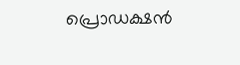പ്രൊഡക്ഷൻ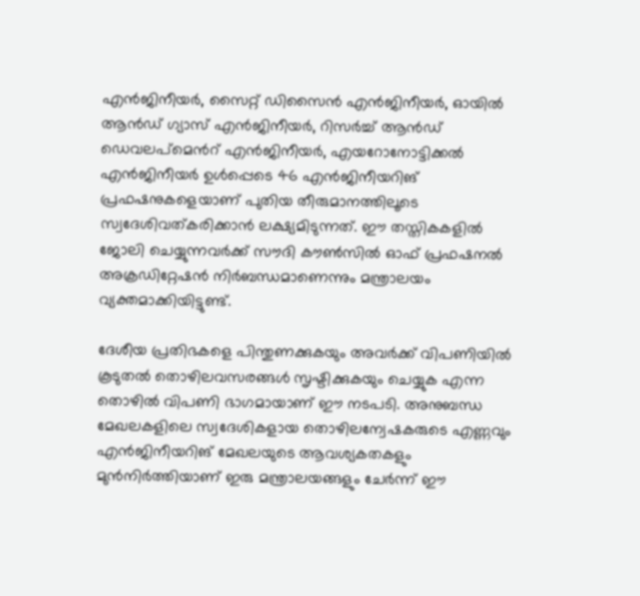എൻജിനീയർ, സൈറ്റ് ഡിസൈൻ എൻജിനീയർ, ഓയിൽ ആൻഡ് ഗ്യാസ് എൻജിനീയർ, റിസർച്ച് ആൻഡ് ഡെവലപ്മെൻറ് എൻജിനീയർ, എയറോനോട്ടിക്കൽ എൻജിനീയർ ഉൾപ്പെടെ 46 എൻജിനീയറിങ് പ്രഫഷനുകളെയാണ് പുതിയ തീരുമാനത്തിലൂടെ സ്വദേശിവത്കരിക്കാൻ ലക്ഷ്യമിടുന്നത്. ഈ തസ്തികകളിൽ ജോലി ചെയ്യുന്നവർക്ക് സൗദി കൗൺസിൽ ഓഫ് പ്രഫഷനൽ അക്രഡിറ്റേഷൻ നിർബന്ധമാണെന്നും മന്ത്രാലയം വ്യക്തമാക്കിയിട്ടുണ്ട്.

ദേശീയ പ്രതിഭകളെ പിന്തുണക്കുകയും അവർക്ക് വിപണിയിൽ കൂടുതൽ തൊഴിലവസരങ്ങൾ സൃഷ്ടിക്കുകയും ചെയ്യുക എന്ന തൊഴിൽ വിപണി ഭാഗമായാണ് ഈ നടപടി. അനുബന്ധ മേഖലകളിലെ സ്വദേശികളായ തൊഴിലന്വേഷകരുടെ എണ്ണവും എൻജിനീയറിങ് മേഖലയുടെ ആവശ്യകതകളും മുൻനിർത്തിയാണ് ഇരു മന്ത്രാലയങ്ങളും ചേർന്ന് ഈ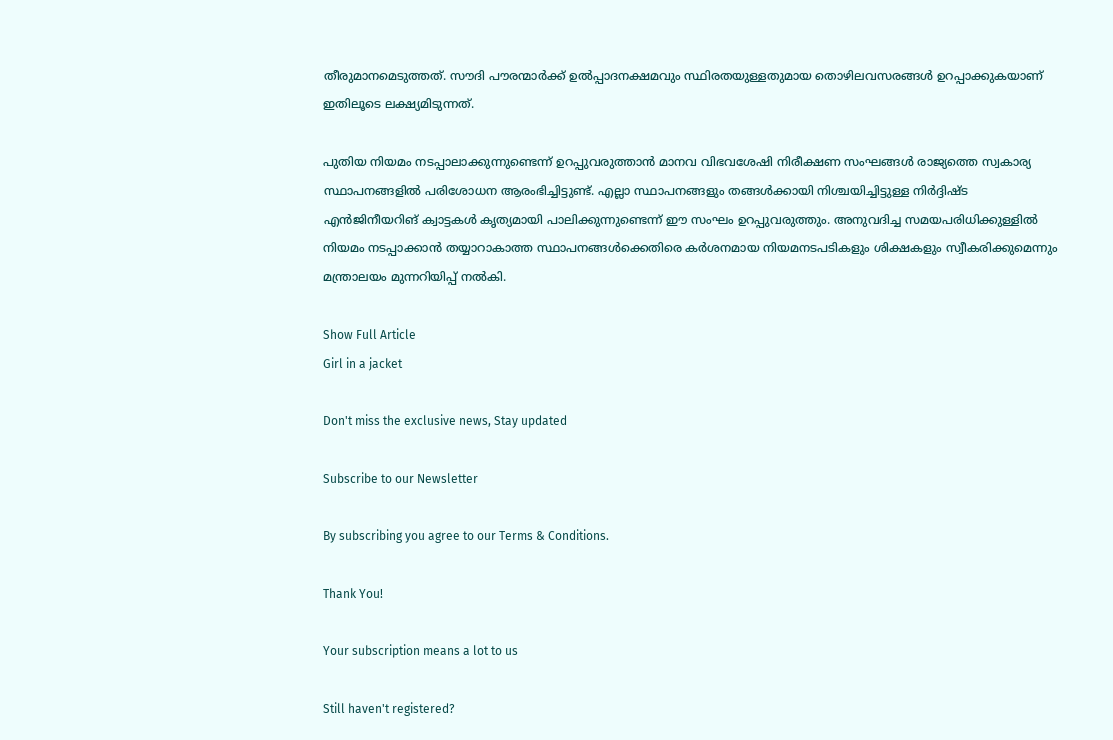തീരുമാനമെടുത്തത്. സൗദി പൗരന്മാർക്ക് ഉൽപ്പാദനക്ഷമവും സ്ഥിരതയുള്ളതുമായ തൊഴിലവസരങ്ങൾ ഉറപ്പാക്കുകയാണ് ഇതിലൂടെ ലക്ഷ്യമിടുന്നത്.

പുതിയ നിയമം നടപ്പാലാക്കുന്നുണ്ടെന്ന് ഉറപ്പുവരുത്താൻ മാനവ വിഭവശേഷി നിരീക്ഷണ സംഘങ്ങൾ രാജ്യത്തെ സ്വകാര്യ സ്ഥാപനങ്ങളിൽ പരിശോധന ആരംഭിച്ചിട്ടുണ്ട്. എല്ലാ സ്ഥാപനങ്ങളും തങ്ങൾക്കായി നിശ്ചയിച്ചിട്ടുള്ള നിർദ്ദിഷ്ട എൻജിനീയറിങ് ക്വാട്ടകൾ കൃത്യമായി പാലിക്കുന്നുണ്ടെന്ന് ഈ സംഘം ഉറപ്പുവരുത്തും. അനുവദിച്ച സമയപരിധിക്കുള്ളിൽ നിയമം നടപ്പാക്കാൻ തയ്യാറാകാത്ത സ്ഥാപനങ്ങൾക്കെതിരെ കർശനമായ നിയമനടപടികളും ശിക്ഷകളും സ്വീകരിക്കുമെന്നും മന്ത്രാലയം മുന്നറിയിപ്പ് നൽകി.

Show Full Article
Girl in a jacket

Don't miss the exclusive news, Stay updated

Subscribe to our Newsletter

By subscribing you agree to our Terms & Conditions.

Thank You!

Your subscription means a lot to us

Still haven't registered?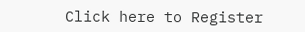Click here to Register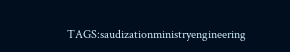TAGS:saudizationministryengineering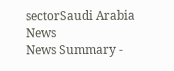sectorSaudi Arabia News
News Summary -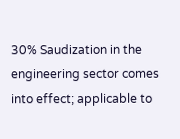30% Saudization in the engineering sector comes into effect; applicable to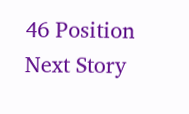46 Position
Next Story